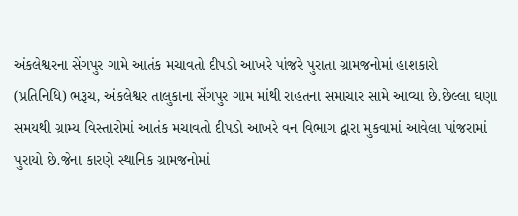અંકલેશ્વરના સેંગપુર ગામે આતંક મચાવતો દીપડો આખરે પાંજરે પુરાતા ગ્રામજનોમાં હાશકારો
(પ્રતિનિધિ) ભરૂચ, અંકલેશ્વર તાલુકાના સેંગપુર ગામ માંથી રાહતના સમાચાર સામે આવ્યા છે.છેલ્લા ઘણા સમયથી ગ્રામ્ય વિસ્તારોમાં આતંક મચાવતો દીપડો આખરે વન વિભાગ દ્વારા મુકવામાં આવેલા પાંજરામાં પુરાયો છે.જેના કારણે સ્થાનિક ગ્રામજનોમાં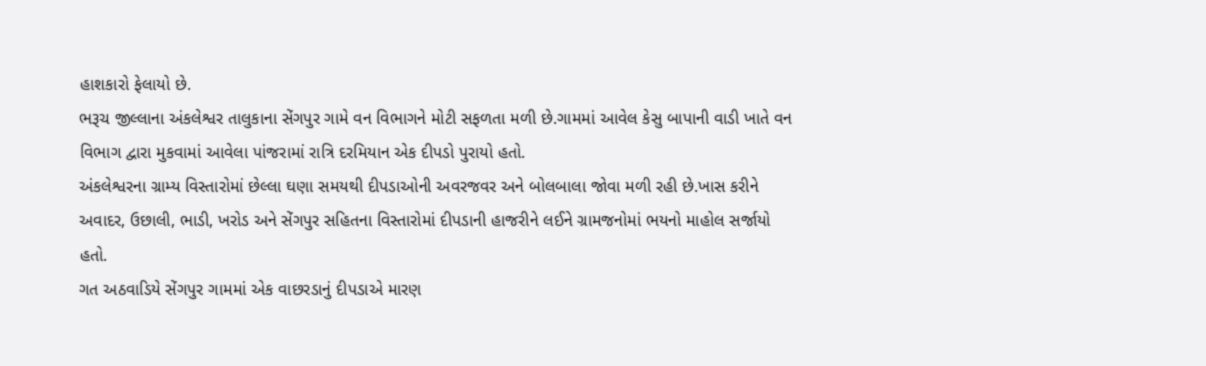હાશકારો ફેલાયો છે.
ભરૂચ જીલ્લાના અંકલેશ્વર તાલુકાના સેંગપુર ગામે વન વિભાગને મોટી સફળતા મળી છે.ગામમાં આવેલ કેસુ બાપાની વાડી ખાતે વન વિભાગ દ્વારા મુકવામાં આવેલા પાંજરામાં રાત્રિ દરમિયાન એક દીપડો પુરાયો હતો.
અંકલેશ્વરના ગ્રામ્ય વિસ્તારોમાં છેલ્લા ઘણા સમયથી દીપડાઓની અવરજવર અને બોલબાલા જોવા મળી રહી છે.ખાસ કરીને અવાદર, ઉછાલી, ભાડી, ખરોડ અને સેંગપુર સહિતના વિસ્તારોમાં દીપડાની હાજરીને લઈને ગ્રામજનોમાં ભયનો માહોલ સર્જાયો હતો.
ગત અઠવાડિયે સેંગપુર ગામમાં એક વાછરડાનું દીપડાએ મારણ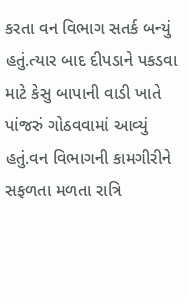કરતા વન વિભાગ સતર્ક બન્યું હતું.ત્યાર બાદ દીપડાને પકડવા માટે કેસુ બાપાની વાડી ખાતે પાંજરું ગોઠવવામાં આવ્યું હતું.વન વિભાગની કામગીરીને સફળતા મળતા રાત્રિ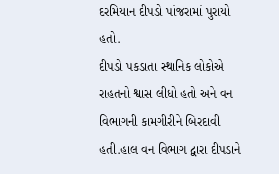દરમિયાન દીપડો પાંજરામાં પુરાયો હતો.
દીપડો પકડાતા સ્થાનિક લોકોએ રાહતનો શ્વાસ લીધો હતો અને વન વિભાગની કામગીરીને બિરદાવી હતી.હાલ વન વિભાગ દ્વારા દીપડાને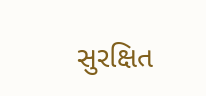સુરક્ષિત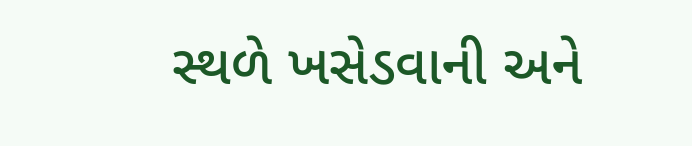સ્થળે ખસેડવાની અને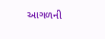આગળની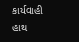કાર્યવાહી હાથ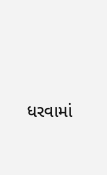ધરવામાં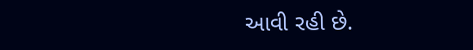આવી રહી છે.